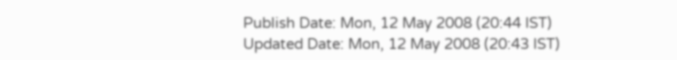Publish Date: Mon, 12 May 2008 (20:44 IST)
Updated Date: Mon, 12 May 2008 (20:43 IST)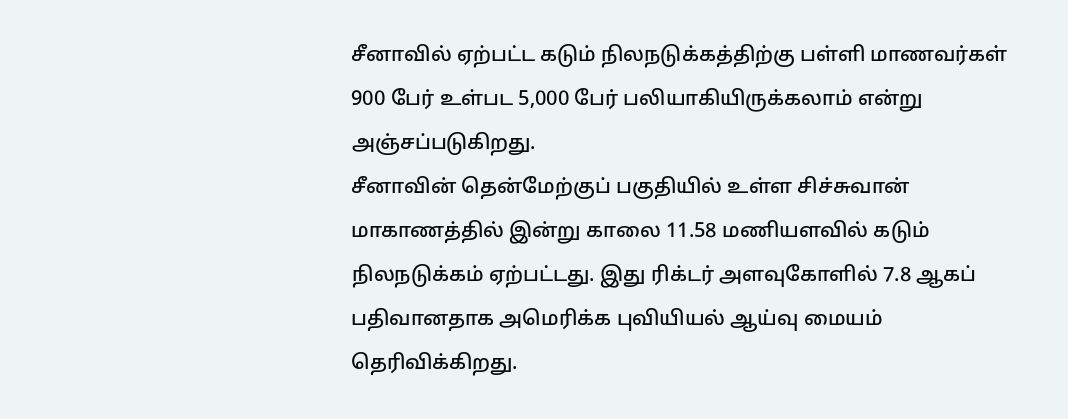சீனாவில் ஏற்பட்ட கடும் நிலநடுக்கத்திற்கு பள்ளி மாணவர்கள் 900 பேர் உள்பட 5,000 பேர் பலியாகியிருக்கலாம் என்று அஞ்சப்படுகிறது.
சீனாவின் தென்மேற்குப் பகுதியில் உள்ள சிச்சுவான் மாகாணத்தில் இன்று காலை 11.58 மணியளவில் கடும் நிலநடுக்கம் ஏற்பட்டது. இது ரிக்டர் அளவுகோளில் 7.8 ஆகப் பதிவானதாக அமெரிக்க புவியியல் ஆய்வு மையம் தெரிவிக்கிறது.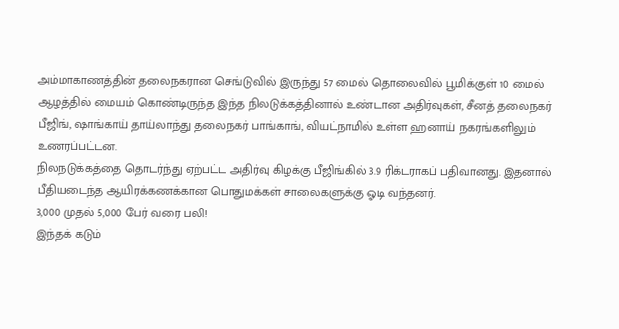அம்மாகாணத்தின் தலைநகரான செங்டுவில் இருந்து 57 மைல் தொலைவில் பூமிக்குள் 10 மைல் ஆழத்தில் மையம் கொண்டிருந்த இந்த நிலடுக்கத்தினால் உண்டான அதிர்வுகள், சீனத் தலைநகர் பீஜிங், ஷாங்காய் தாய்லாந்து தலைநகர் பாங்காங், வியட்நாமில் உள்ள ஹனாய் நகரங்களிலும் உணரப்பட்டன.
நிலநடுக்கத்தை தொடர்ந்து ஏற்பட்ட அதிர்வு கிழக்கு பீஜிங்கில் 3.9 ரிக்டராகப் பதிவானது. இதனால் பீதியடைந்த ஆயிரக்கணக்கான பொதுமக்கள் சாலைகளுக்கு ஓடி வந்தனர்.
3,000 முதல் 5,000 பேர் வரை பலி!
இந்தக் கடும்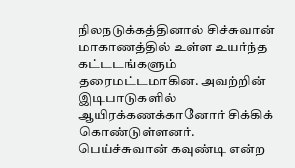நிலநடுக்கத்தினால் சிச்சுவான் மாகாணத்தில் உள்ள உயர்ந்த கட்டடங்களும் தரைமட்டமாகின. அவற்றின் இடிபாடுகளில் ஆயிரக்கணக்கானோர் சிக்கிக் கொண்டுள்ளனர்.
பெய்ச்சுவான் கவுண்டி என்ற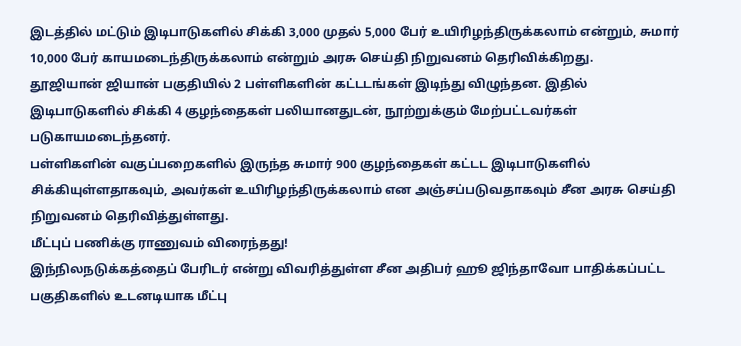இடத்தில் மட்டும் இடிபாடுகளில் சிக்கி 3,000 முதல் 5,000 பேர் உயிரிழந்திருக்கலாம் என்றும், சுமார் 10,000 பேர் காயமடைந்திருக்கலாம் என்றும் அரசு செய்தி நிறுவனம் தெரிவிக்கிறது.
தூஜியான் ஜியான் பகுதியில் 2 பள்ளிகளின் கட்டடங்கள் இடிந்து விழுந்தன. இதில் இடிபாடுகளில் சிக்கி 4 குழந்தைகள் பலியானதுடன், நூற்றுக்கும் மேற்பட்டவர்கள் படுகாயமடைந்தனர்.
பள்ளிகளின் வகுப்பறைகளில் இருந்த சுமார் 900 குழந்தைகள் கட்டட இடிபாடுகளில் சிக்கியுள்ளதாகவும், அவர்கள் உயிரிழந்திருக்கலாம் என அஞ்சப்படுவதாகவும் சீன அரசு செய்தி நிறுவனம் தெரிவித்துள்ளது.
மீட்புப் பணிக்கு ராணுவம் விரைந்தது!
இந்நிலநடுக்கத்தைப் பேரிடர் என்று விவரித்துள்ள சீன அதிபர் ஹூ ஜிந்தாவோ பாதிக்கப்பட்ட பகுதிகளில் உடனடியாக மீட்பு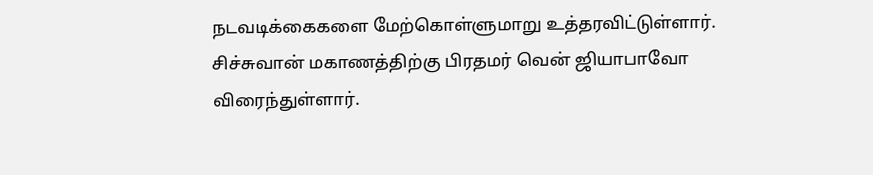நடவடிக்கைகளை மேற்கொள்ளுமாறு உத்தரவிட்டுள்ளார்.
சிச்சுவான் மகாணத்திற்கு பிரதமர் வென் ஜியாபாவோ விரைந்துள்ளார்.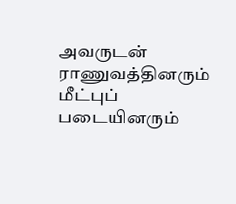அவருடன் ராணுவத்தினரும் மீட்புப் படையினரும்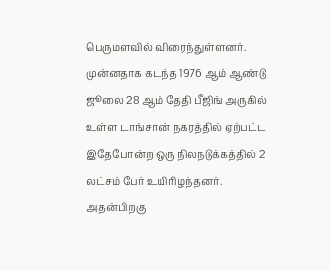பெருமளவில் விரைந்துள்ளனர்.
முன்னதாக கடந்த 1976 ஆம் ஆண்டு ஜூலை 28 ஆம் தேதி பீஜிங் அருகில் உள்ள டாங்சான் நகரத்தில் ஏற்பட்ட இதேபோன்ற ஒரு நிலநடுக்கத்தில் 2 லட்சம் பேர் உயிரிழந்தனர்.
அதன்பிறகு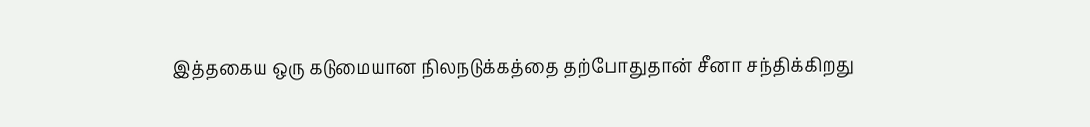இத்தகைய ஒரு கடுமையான நிலநடுக்கத்தை தற்போதுதான் சீனா சந்திக்கிறது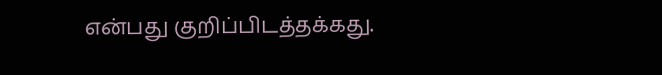என்பது குறிப்பிடத்தக்கது.